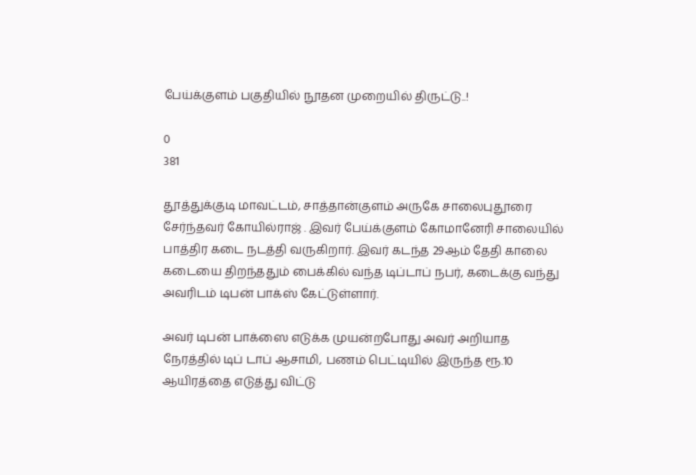பேய்க்குளம் பகுதியில் நூதன முறையில் திருட்டு..!

0
381

தூத்துக்குடி மாவட்டம், சாத்தான்குளம் அருகே சாலைபுதூரை சேர்ந்தவர் கோயில்ராஜ் . இவர் பேய்க்குளம் கோமானேரி சாலையில் பாத்திர கடை நடத்தி வருகிறார். இவர் கடந்த 29ஆம் தேதி காலை கடையை திறந்ததும் பைக்கில் வந்த டிப்டாப் நபர், கடைக்கு வந்து அவரிடம் டிபன் பாக்ஸ் கேட்டுள்ளார்.

அவர் டிபன் பாக்ஸை எடுக்க முயன்றபோது அவர் அறியாத நேரத்தில் டிப் டாப் ஆசாமி, பணம் பெட்டியில் இருந்த ரூ.10 ஆயிரத்தை எடுத்து விட்டு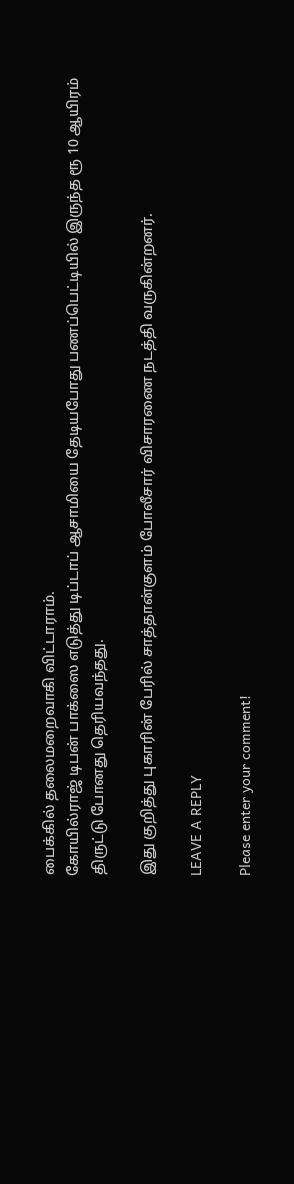பைக்கில் தலைமறைவாகி விட்டாராம்.
கோயில்ராஜ் டிபன் பாக்ஸை எடுத்து டிப்டாப் ஆசாமியை தேடியபோது பணப்பெட்டியில் இருந்த ரூ 10 ஆயிரம் திருட்டு போனது தெரியவந்தது.

இது குறித்து புகாரின் பேரில் சாத்தான்குளம் போலீசார் விசாரணை நடத்தி வருகின்றனர்.

LEAVE A REPLY

Please enter your comment!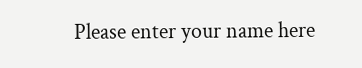Please enter your name here